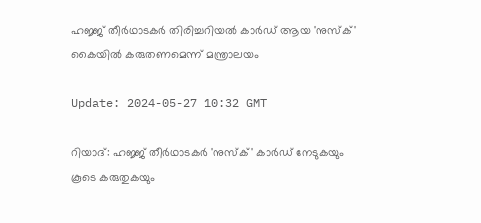ഹജ്ജ് തീർഥാടകർ തിരിച്ചറിയൽ കാർഡ് ആയ 'നുസ്ക്' കൈയില്‍ കരുതണമെന്ന് മന്ത്രാലയം

Update: 2024-05-27 10:32 GMT

റിയാദ്: ഹജ്ജ് തീര്‍ഥാടകര്‍ 'നുസ്‌ക്' കാര്‍ഡ് നേടുകയും കൂടെ കരുതുകയും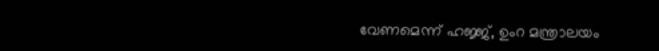വേണമെന്ന് ഹജ്ജ്, ഉംറ മന്ത്രാലയം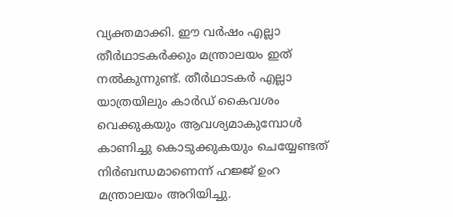വ്യക്തമാക്കി. ഈ വര്‍ഷം എല്ലാ തീര്‍ഥാടകര്‍ക്കും മന്ത്രാലയം ഇത് നല്‍കുന്നുണ്ട്. തീര്‍ഥാടകര്‍ എല്ലാ യാത്രയിലും കാര്‍ഡ് കൈവശം വെക്കുകയും ആവശ്യമാകുമ്പോള്‍ കാണിച്ചു കൊടുക്കുകയും ചെയ്യേണ്ടത് നിര്‍ബന്ധമാണെന്ന് ഹജ്ജ് ഉംറ മന്ത്രാലയം അറിയിച്ചു.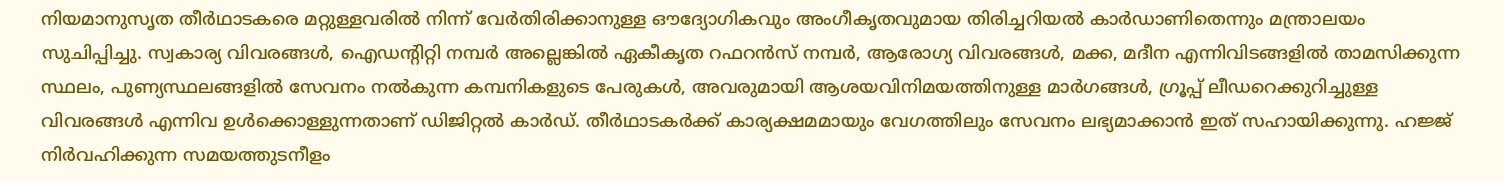നിയമാനുസൃത തീര്‍ഥാടകരെ മറ്റുള്ളവരില്‍ നിന്ന് വേര്‍തിരിക്കാനുള്ള ഔദ്യോഗികവും അംഗീകൃതവുമായ തിരിച്ചറിയല്‍ കാര്‍ഡാണിതെന്നും മന്ത്രാലയം സുചിപ്പിച്ചു. സ്വകാര്യ വിവരങ്ങള്‍, ഐഡന്റിറ്റി നമ്പര്‍ അല്ലെങ്കില്‍ ഏകീകൃത റഫറന്‍സ് നമ്പര്‍, ആരോഗ്യ വിവരങ്ങള്‍, മക്ക, മദീന എന്നിവിടങ്ങളില്‍ താമസിക്കുന്ന സ്ഥലം, പുണ്യസ്ഥലങ്ങളില്‍ സേവനം നല്‍കുന്ന കമ്പനികളുടെ പേരുകള്‍, അവരുമായി ആശയവിനിമയത്തിനുള്ള മാര്‍ഗങ്ങള്‍, ഗ്രൂപ്പ് ലീഡറെക്കുറിച്ചുള്ള വിവരങ്ങള്‍ എന്നിവ ഉള്‍ക്കൊള്ളുന്നതാണ് ഡിജിറ്റല്‍ കാര്‍ഡ്. തീര്‍ഥാടകര്‍ക്ക് കാര്യക്ഷമമായും വേഗത്തിലും സേവനം ലഭ്യമാക്കാന്‍ ഇത് സഹായിക്കുന്നു. ഹജ്ജ് നിര്‍വഹിക്കുന്ന സമയത്തുടനീളം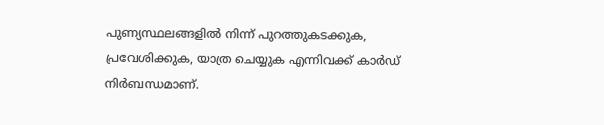പുണ്യസ്ഥലങ്ങളില്‍ നിന്ന് പുറത്തുകടക്കുക, പ്രവേശിക്കുക, യാത്ര ചെയ്യുക എന്നിവക്ക് കാര്‍ഡ് നിര്‍ബന്ധമാണ്.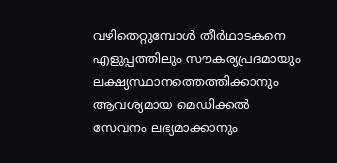വഴിതെറ്റുമ്പോള്‍ തീര്‍ഥാടകനെ എളുപ്പത്തിലും സൗകര്യപ്രദമായും ലക്ഷ്യസ്ഥാനത്തെത്തിക്കാനും ആവശ്യമായ മെഡിക്കല്‍ സേവനം ലഭ്യമാക്കാനും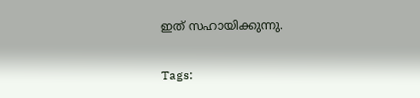ഇത് സഹായിക്കുന്നു.

Tags: